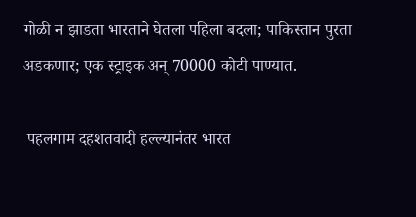गोळी न झाडता भारताने घेतला पहिला बदला; पाकिस्तान पुरता अडकणार; एक स्ट्राइक अन् 70000 कोटी पाण्यात.

 पहलगाम दहशतवादी हल्ल्यानंतर भारत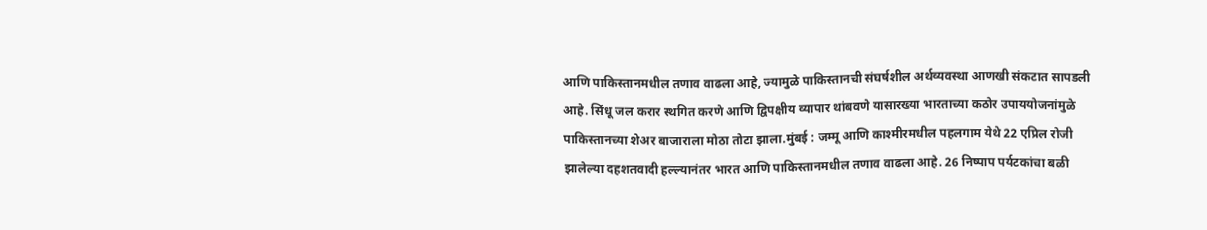आणि पाकिस्तानमधील तणाव वाढला आहे, ज्यामुळे पाकिस्तानची संघर्षशील अर्थव्यवस्था आणखी संकटात सापडली आहे. सिंधू जल करार स्थगित करणे आणि द्विपक्षीय व्यापार थांबवणे यासारख्या भारताच्या कठोर उपाययोजनांमुळे पाकिस्तानच्या शेअर बाजाराला मोठा तोटा झाला.मुंबई : जम्मू आणि काश्मीरमधील पहलगाम येथे 22 एप्रिल रोजी झालेल्या दहशतवादी हल्ल्यानंतर भारत आणि पाकिस्तानमधील तणाव वाढला आहे. 26 निष्पाप पर्यटकांचा बळी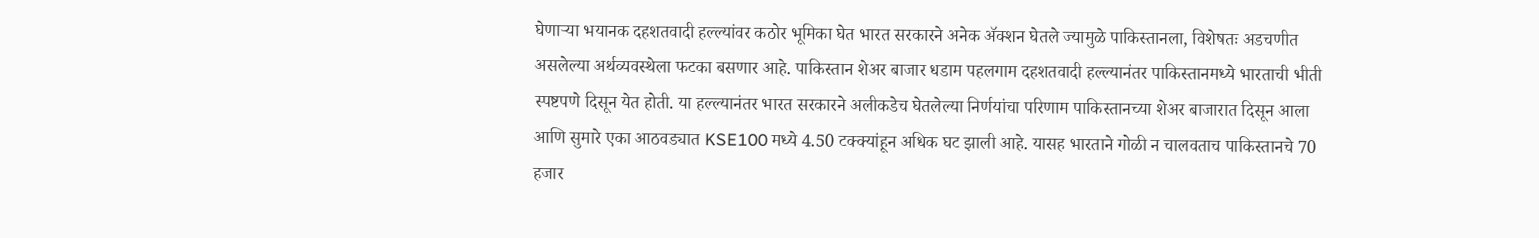घेणाऱ्या भयानक दहशतवादी हल्ल्यांवर कठोर भूमिका घेत भारत सरकारने अनेक ॲक्शन घेतले ज्यामुळे पाकिस्तानला, विशेषतः अडचणीत असलेल्या अर्थव्यवस्थेला फटका बसणार आहे. पाकिस्तान शेअर बाजार धडाम पहलगाम दहशतवादी हल्ल्यानंतर पाकिस्तानमध्ये भारताची भीती स्पष्टपणे दिसून येत होती. या हल्ल्यानंतर भारत सरकारने अलीकडेच घेतलेल्या निर्णयांचा परिणाम पाकिस्तानच्या शेअर बाजारात दिसून आला आणि सुमारे एका आठवड्यात KSE100 मध्ये 4.50 टक्क्यांहून अधिक घट झाली आहे. यासह भारताने गोळी न चालवताच पाकिस्तानचे 70 हजार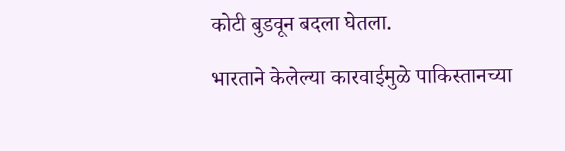कोटी बुडवून बदला घेतला.

भारताने केलेल्या कारवाईमुळे पाकिस्तानच्या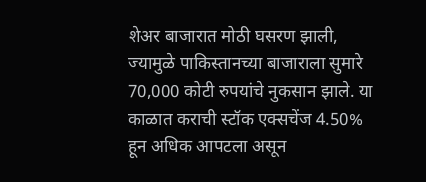शेअर बाजारात मोठी घसरण झाली, ज्यामुळे पाकिस्तानच्या बाजाराला सुमारे 70,000 कोटी रुपयांचे नुकसान झाले. या काळात कराची स्टॉक एक्सचेंज 4.50% हून अधिक आपटला असून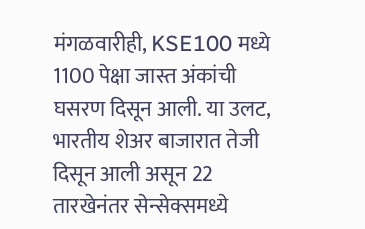मंगळवारीही, KSE100 मध्ये 1100 पेक्षा जास्त अंकांची घसरण दिसून आली. या उलट, भारतीय शेअर बाजारात तेजी दिसून आली असून 22 तारखेनंतर सेन्सेक्समध्ये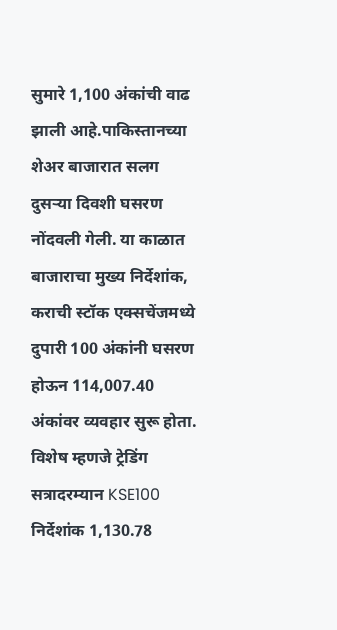सुमारे 1,100 अंकांची वाढ झाली आहे.पाकिस्तानच्या शेअर बाजारात सलग दुसऱ्या दिवशी घसरण नोंदवली गेली. या काळात बाजाराचा मुख्य निर्देशांक, कराची स्टॉक एक्सचेंजमध्ये दुपारी 100 अंकांनी घसरण होऊन 114,007.40 अंकांवर व्यवहार सुरू होता. विशेष म्हणजे ट्रेडिंग सत्रादरम्यान KSE100 निर्देशांक 1,130.78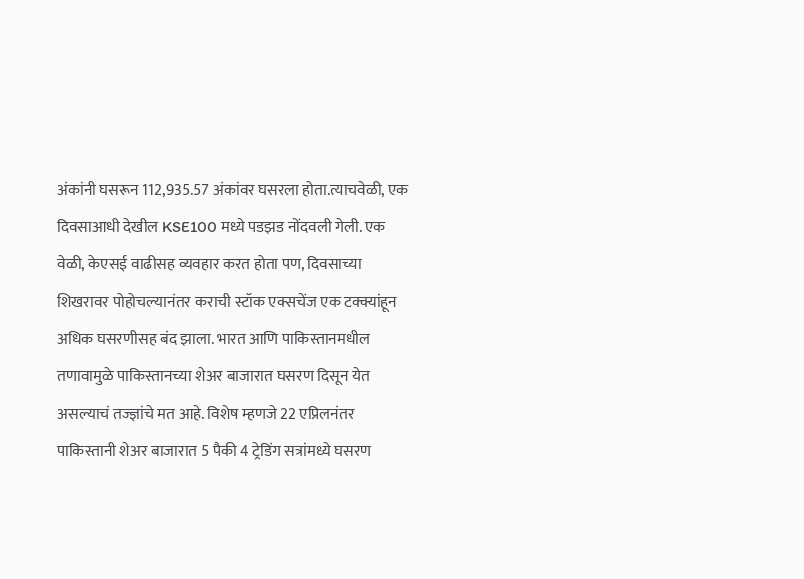अंकांनी घसरून 112,935.57 अंकांवर घसरला होता.त्याचवेळी, एक दिवसाआधी देखील KSE100 मध्ये पडझड नोंदवली गेली. एक वेळी, केएसई वाढीसह व्यवहार करत होता पण, दिवसाच्या शिखरावर पोहोचल्यानंतर कराची स्टॉक एक्सचेंज एक टक्क्यांहून अधिक घसरणीसह बंद झाला. भारत आणि पाकिस्तानमधील तणावामुळे पाकिस्तानच्या शेअर बाजारात घसरण दिसून येत असल्याचं तज्ज्ञांचे मत आहे. विशेष म्हणजे 22 एप्रिलनंतर पाकिस्तानी शेअर बाजारात 5 पैकी 4 ट्रेडिंग सत्रांमध्ये घसरण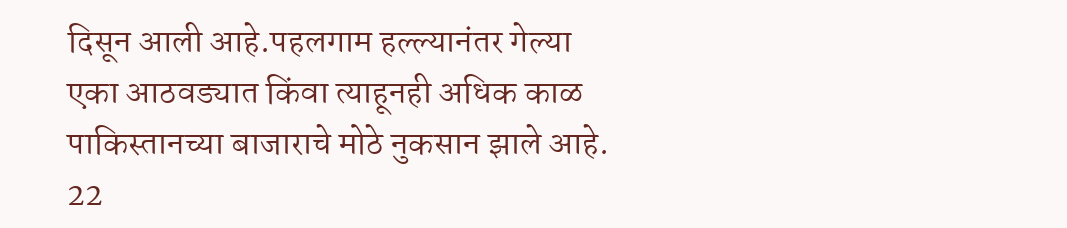दिसून आली आहे.पहलगाम हल्ल्यानंतर गेल्या एका आठवड्यात किंवा त्याहूनही अधिक काळ पाकिस्तानच्या बाजाराचे मोठे नुकसान झाले आहे. 22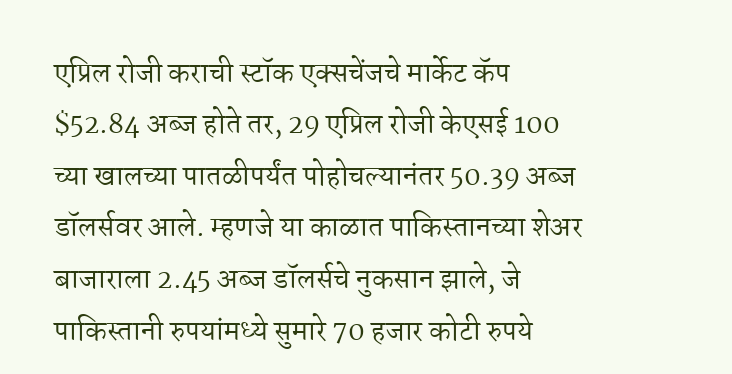एप्रिल रोजी कराची स्टॉक एक्सचेंजचे मार्केट कॅप $52.84 अब्ज होते तर, 29 एप्रिल रोजी केएसई 100 च्या खालच्या पातळीपर्यंत पोहोचल्यानंतर 50.39 अब्ज डॉलर्सवर आले. म्हणजे या काळात पाकिस्तानच्या शेअर बाजाराला 2.45 अब्ज डॉलर्सचे नुकसान झाले, जे पाकिस्तानी रुपयांमध्ये सुमारे 70 हजार कोटी रुपये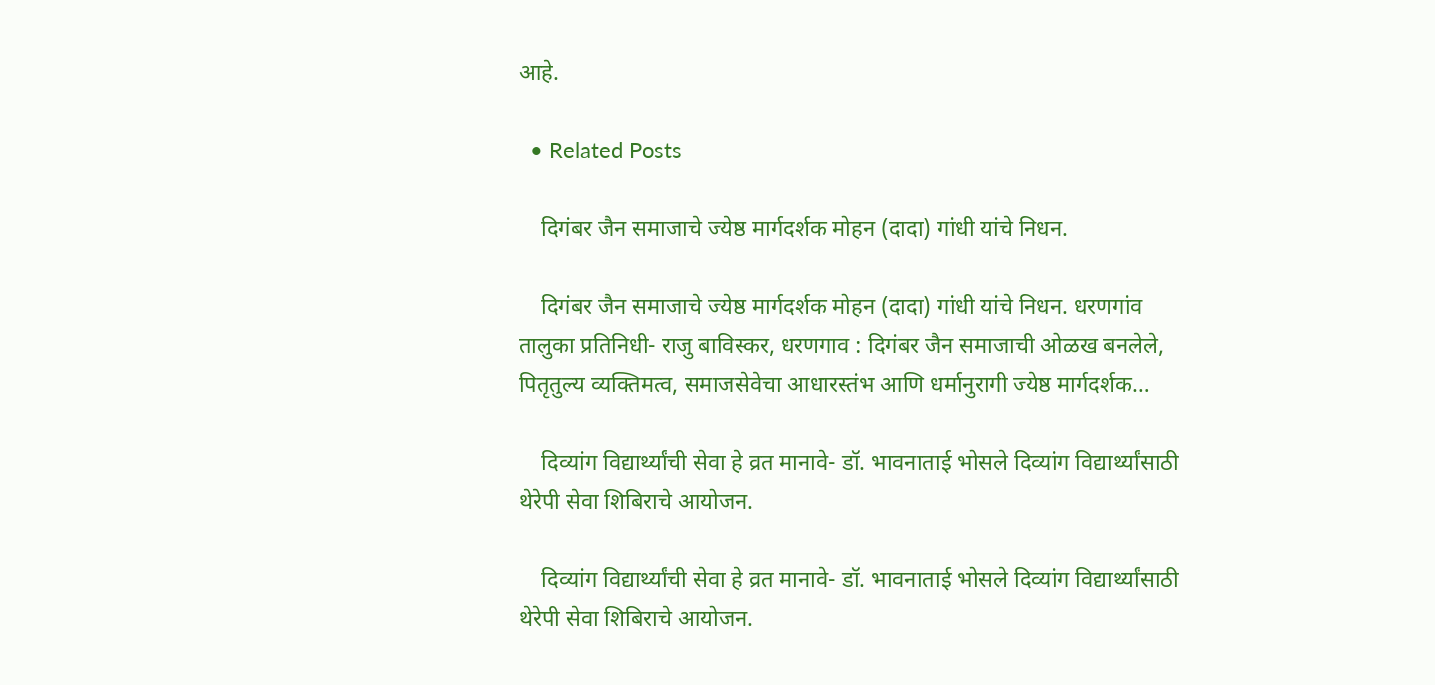आहे.

  • Related Posts

    दिगंबर जैन समाजाचे ज्येष्ठ मार्गदर्शक मोहन (दादा) गांधी यांचे निधन.

    दिगंबर जैन समाजाचे ज्येष्ठ मार्गदर्शक मोहन (दादा) गांधी यांचे निधन. धरणगांव तालुका प्रतिनिधी- राजु बाविस्कर, धरणगाव : दिगंबर जैन समाजाची ओळख बनलेले, पितृतुल्य व्यक्तिमत्व, समाजसेवेचा आधारस्तंभ आणि धर्मानुरागी ज्येष्ठ मार्गदर्शक…

    दिव्यांग विद्यार्थ्यांची सेवा हे व्रत मानावे- डॉ. भावनाताई भोसले दिव्यांग विद्यार्थ्यांसाठी थेरेपी सेवा शिबिराचे आयोजन.

    दिव्यांग विद्यार्थ्यांची सेवा हे व्रत मानावे- डॉ. भावनाताई भोसले दिव्यांग विद्यार्थ्यांसाठी थेरेपी सेवा शिबिराचे आयोजन.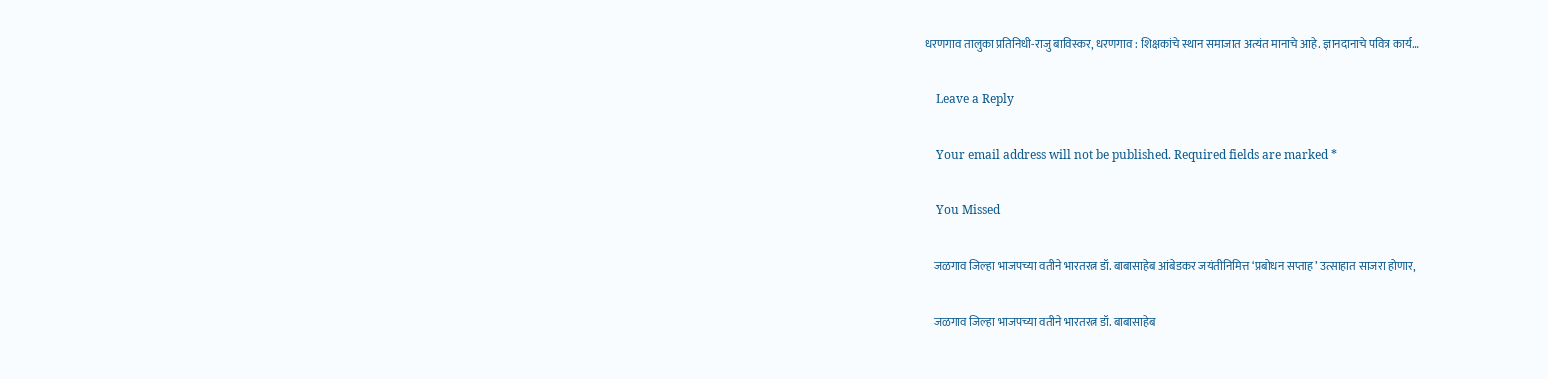धरणगाव तालुका प्रतिनिधी-राजु बाविस्कर, धरणगाव : शिक्षकांचे स्थान समाजात अत्यंत मानाचे आहे. ज्ञानदानाचे पवित्र कार्य…

    Leave a Reply

    Your email address will not be published. Required fields are marked *

    You Missed

    जळगाव जिल्हा भाजपच्या वतीने भारतरत्न डॉ. बाबासाहेब आंबेडकर जयंतीनिमित्त ‘प्रबोधन सप्ताह’ उत्साहात साजरा होणार,

    जळगाव जिल्हा भाजपच्या वतीने भारतरत्न डॉ. बाबासाहेब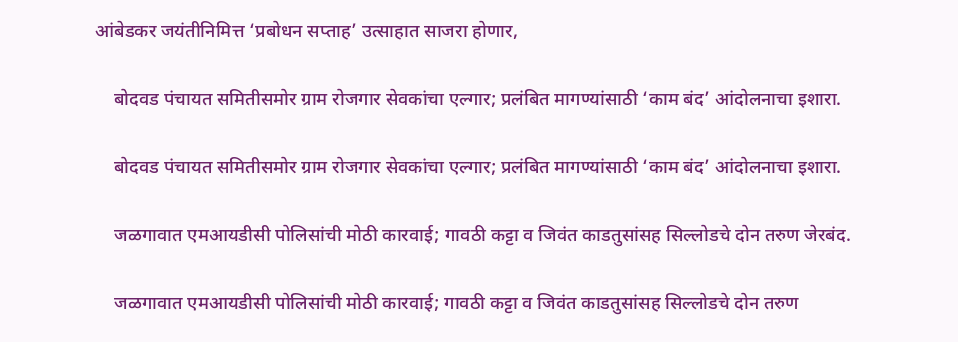आंबेडकर जयंतीनिमित्त ‘प्रबोधन सप्ताह’ उत्साहात साजरा होणार,

    बोदवड पंचायत समितीसमोर ग्राम रोजगार सेवकांचा एल्गार; प्रलंबित मागण्यांसाठी ‘काम बंद’ आंदोलनाचा इशारा.

    बोदवड पंचायत समितीसमोर ग्राम रोजगार सेवकांचा एल्गार; प्रलंबित मागण्यांसाठी ‘काम बंद’ आंदोलनाचा इशारा.

    जळगावात एमआयडीसी पोलिसांची मोठी कारवाई; गावठी कट्टा व जिवंत काडतुसांसह सिल्लोडचे दोन तरुण जेरबंद.

    जळगावात एमआयडीसी पोलिसांची मोठी कारवाई; गावठी कट्टा व जिवंत काडतुसांसह सिल्लोडचे दोन तरुण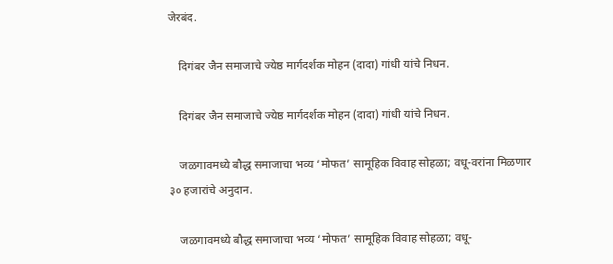जेरबंद.

    दिगंबर जैन समाजाचे ज्येष्ठ मार्गदर्शक मोहन (दादा) गांधी यांचे निधन.

    दिगंबर जैन समाजाचे ज्येष्ठ मार्गदर्शक मोहन (दादा) गांधी यांचे निधन.

    जळगावमध्ये बौद्ध समाजाचा भव्य ‘मोफत’ सामूहिक विवाह सोहळा; वधू-वरांना मिळणार ३० हजारांचे अनुदान.

    जळगावमध्ये बौद्ध समाजाचा भव्य ‘मोफत’ सामूहिक विवाह सोहळा; वधू-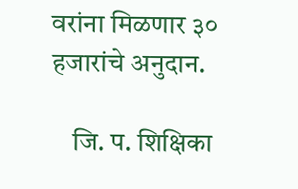वरांना मिळणार ३० हजारांचे अनुदान.

    जि. प. शिक्षिका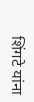शिंगटे यांना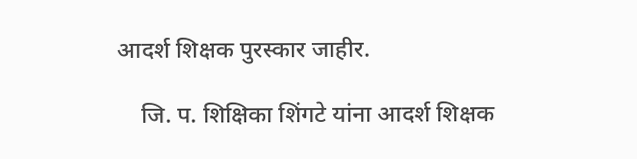आदर्श शिक्षक पुरस्कार जाहीर.

    जि. प. शिक्षिका शिंगटे यांना आदर्श शिक्षक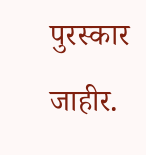पुरस्कार जाहीर.